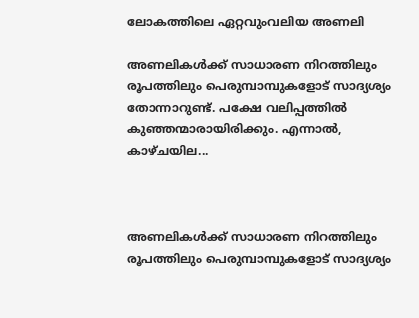ലോകത്തിലെ ഏറ്റവുംവലിയ അണലി

അണലികൾക്ക് സാധാരണ നിറത്തിലും രൂപത്തിലും പെരുമ്പാമ്പുകളോട് സാദ്യശ്യം തോന്നാറുണ്ട്. പക്ഷേ വലിപ്പത്തിൽ കുഞ്ഞന്മാരായിരിക്കും. എന്നാൽ, കാഴ്ചയില...



അണലികൾക്ക് സാധാരണ നിറത്തിലും രൂപത്തിലും പെരുമ്പാമ്പുകളോട് സാദ്യശ്യം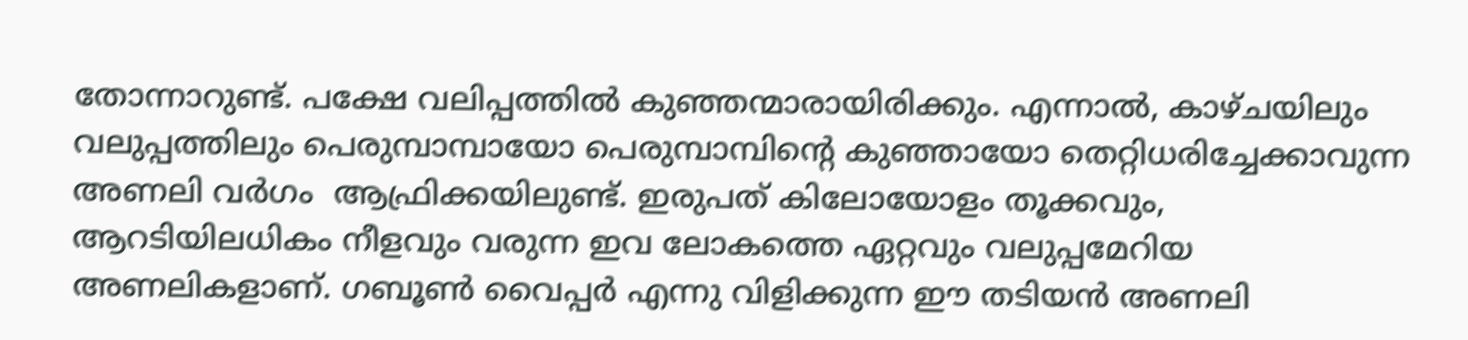തോന്നാറുണ്ട്. പക്ഷേ വലിപ്പത്തിൽ കുഞ്ഞന്മാരായിരിക്കും. എന്നാൽ, കാഴ്ചയിലും വലുപ്പത്തിലും പെരുമ്പാമ്പായോ പെരുമ്പാമ്പിന്‍റെ കുഞ്ഞായോ തെറ്റിധരിച്ചേക്കാവുന്ന അണലി വര്‍ഗം  ആഫ്രിക്കയിലുണ്ട്. ഇരുപത് കിലോയോളം തൂക്കവും, ആറടിയിലധികം നീളവും വരുന്ന ഇവ ലോകത്തെ ഏറ്റവും വലുപ്പമേറിയ അണലികളാണ്. ഗബൂണ്‍ വൈപ്പര്‍ എന്നു വിളിക്കുന്ന ഈ തടിയൻ അണലി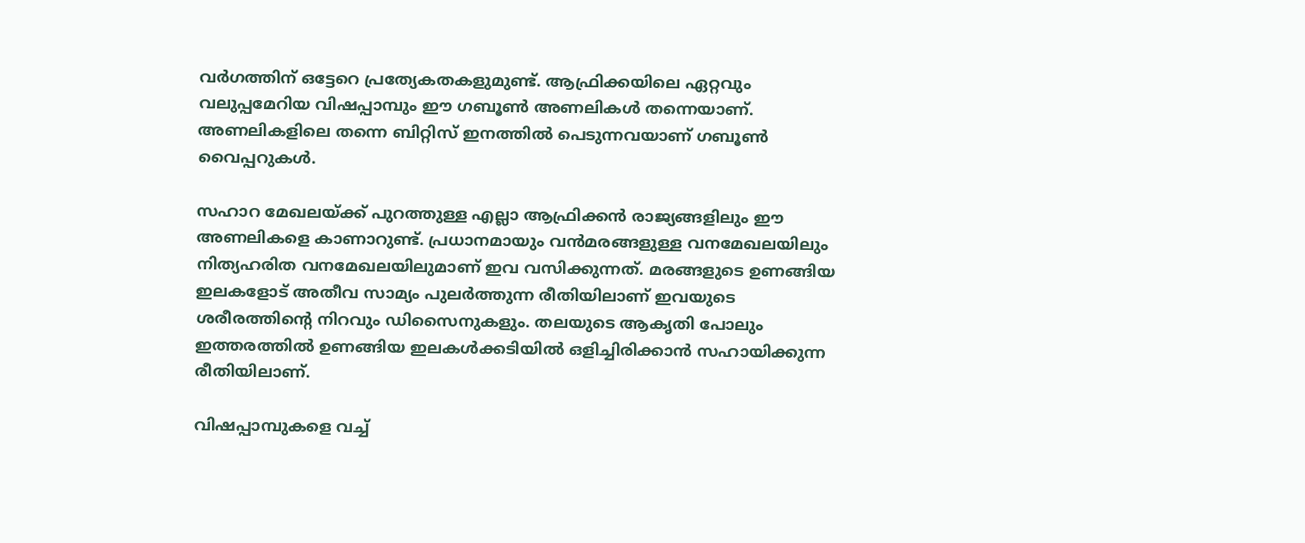വര്‍ഗത്തിന് ഒട്ടേറെ പ്രത്യേകതകളുമുണ്ട്. ആഫ്രിക്കയിലെ ഏറ്റവും വലുപ്പമേറിയ വിഷപ്പാമ്പും ഈ ഗബൂണ്‍ അണലികള്‍ തന്നെയാണ്. അണലികളിലെ തന്നെ ബിറ്റിസ് ഇനത്തില്‍ പെടുന്നവയാണ് ഗബൂണ്‍ വൈപ്പറുകള്‍.

സഹാറ മേഖലയ്ക്ക് പുറത്തുള്ള എല്ലാ ആഫ്രിക്കന്‍ രാജ്യങ്ങളിലും ഈ അണലികളെ കാണാറുണ്ട്. പ്രധാനമായും വന്‍മരങ്ങളുള്ള വനമേഖലയിലും നിത്യഹരിത വനമേഖലയിലുമാണ് ഇവ വസിക്കുന്നത്. മരങ്ങളുടെ ഉണങ്ങിയ ഇലകളോട് അതീവ സാമ്യം പുലര്‍ത്തുന്ന രീതിയിലാണ് ഇവയുടെ ശരീരത്തിന്‍റെ നിറവും ഡിസൈനുകളും. തലയുടെ ആകൃതി പോലും ഇത്തരത്തില്‍ ഉണങ്ങിയ ഇലകള്‍ക്കടിയില്‍ ഒളിച്ചിരിക്കാന്‍ സഹായിക്കുന്ന രീതിയിലാണ്.

വിഷപ്പാമ്പുകളെ വച്ച്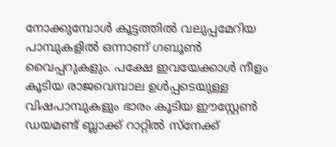നോക്കുമ്പോള്‍ കൂട്ടത്തില്‍ വലുപ്പമേറിയ പാമ്പുകളില്‍ ഒന്നാണ് ഗബൂണ്‍ വൈപ്പറുകളും. പക്ഷേ ഇവയേക്കാള്‍ നീളം കൂടിയ രാജവെമ്പാല ഉള്‍പ്പടെയുള്ള വിഷപാമ്പുകളും ഭാരം കൂടിയ ഈസ്റ്റേണ്‍ ഡയമണ്ട് ബ്ലാക്ക് റാറ്റില്‍ സ്നേക്ക്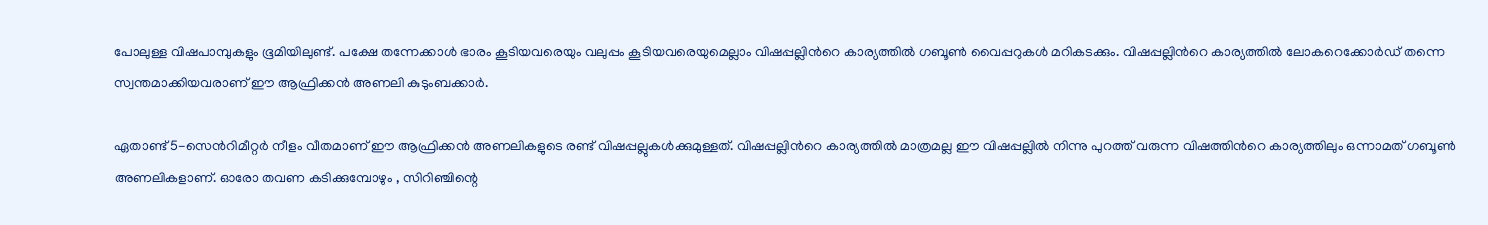പോലുള്ള വിഷപാമ്പുകളും ഭൂമിയിലുണ്ട്. പക്ഷേ തന്നേക്കാള്‍ ഭാരം കൂടിയവരെയും വലുപ്പം കൂടിയവരെയുമെല്ലാം വിഷപ്പല്ലിന്‍റെ കാര്യത്തില്‍ ഗബൂണ്‍ വൈപ്പറുകള്‍ മറികടക്കും. വിഷപ്പല്ലിന്‍റെ കാര്യത്തില്‍ ലോകറെക്കോര്‍ഡ് തന്നെ സ്വന്തമാക്കിയവരാണ് ഈ ആഫ്രിക്കന്‍ അണലി കുടുംബക്കാര്‍.

ഏതാണ്ട് 5-സെന്‍റിമീറ്റര്‍ നീളം വീതമാണ് ഈ ആഫ്രിക്കന്‍ അണലികളുടെ രണ്ട് വിഷപ്പല്ലുകള്‍ക്കുമുള്ളത്. വിഷപ്പല്ലിന്‍റെ കാര്യത്തില്‍ മാത്രമല്ല ഈ വിഷപ്പല്ലില്‍ നിന്നു പുറത്ത് വരുന്ന വിഷത്തിന്‍റെ കാര്യത്തിലും ഒന്നാമത് ഗബൂണ്‍ അണലികളാണ്. ഓരോ തവണ കടിക്കുമ്പോഴും , സിറിഞ്ചിന്റെ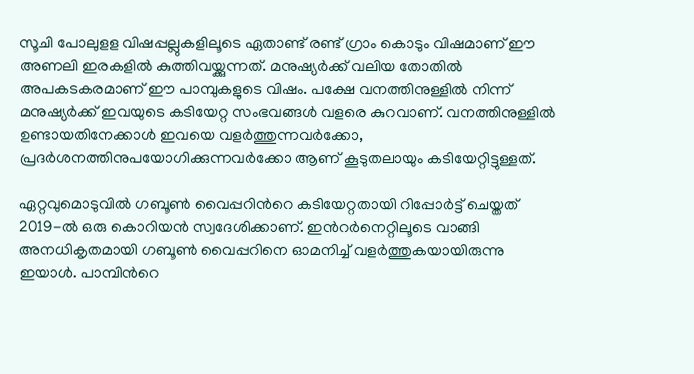സൂചി പോലുളള വിഷപ്പല്ലുകളിലൂടെ ഏതാണ്ട് രണ്ട് ഗ്രാം കൊടും വിഷമാണ് ഈ അണലി ഇരകളില്‍ കുത്തിവയ്ക്കുന്നത്. മനുഷ്യര്‍ക്ക് വലിയ തോതില്‍ അപകടകരമാണ് ഈ പാമ്പുകളുടെ വിഷം. പക്ഷേ വനത്തിനുള്ളില്‍ നിന്ന് മനുഷ്യര്‍ക്ക് ഇവയുടെ കടിയേറ്റ സംഭവങ്ങള്‍ വളരെ കുറവാണ്. വനത്തിനുള്ളില്‍ ഉണ്ടായതിനേക്കാള്‍ ഇവയെ വളര്‍ത്തുന്നവര്‍ക്കോ, പ്രദര്‍ശനത്തിനുപയോഗിക്കുന്നവര്‍ക്കോ ആണ് കൂടുതലായും കടിയേറ്റിട്ടുള്ളത്.

ഏറ്റവുമൊടുവില്‍ ഗബൂണ്‍ വൈപ്പറിന്‍റെ കടിയേറ്റതായി റിപ്പോർട്ട് ചെയ്തത് 2019-ല്‍ ഒരു കൊറിയന്‍ സ്വദേശിക്കാണ്. ഇന്‍റര്‍നെറ്റിലൂടെ വാങ്ങി അനധികൃതമായി ഗബൂണ്‍ വൈപ്പറിനെ ഓമനിച്ച് വളര്‍ത്തുകയായിരുന്നു ഇയാള്‍. പാമ്പിന്‍റെ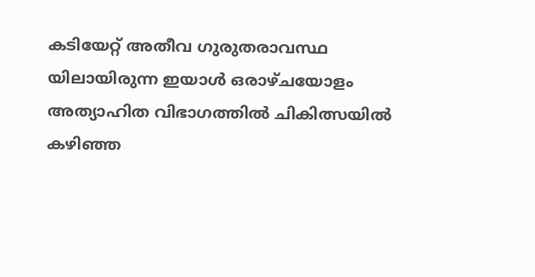കടിയേറ്റ് അതീവ ഗുരുതരാവസ്ഥ യിലായിരുന്ന ഇയാള്‍ ഒരാഴ്ചയോളം അത്യാഹിത വിഭാഗത്തില്‍ ചികിത്സയില്‍ കഴിഞ്ഞ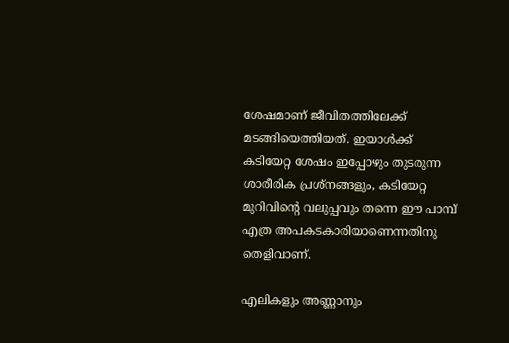ശേഷമാണ് ജീവിതത്തിലേക്ക് മടങ്ങിയെത്തിയത്. ഇയാള്‍ക്ക് കടിയേറ്റ ശേഷം ഇപ്പോഴും തുടരുന്ന ശാരീരിക പ്രശ്നങ്ങളും, കടിയേറ്റ മുറിവിന്‍റെ വലുപ്പവും തന്നെ ഈ പാമ്പ് എത്ര അപകടകാരിയാണെന്നതിനു തെളിവാണ്.

എലികളും അണ്ണാനും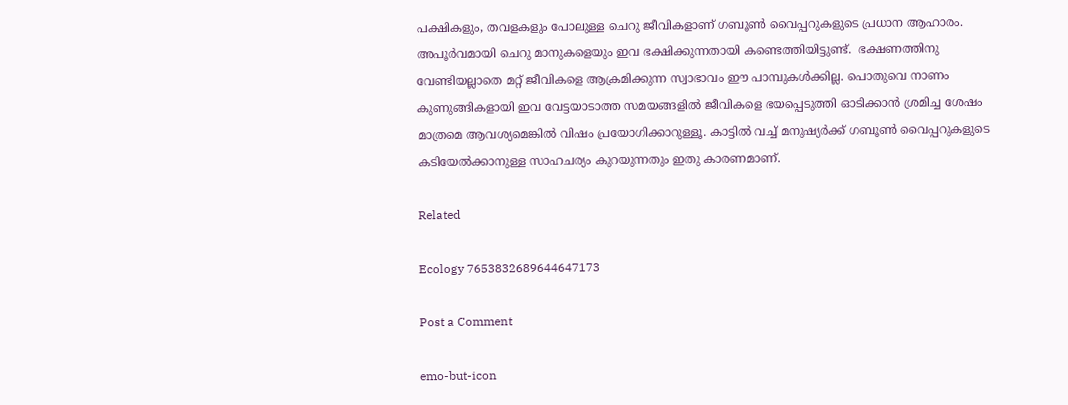പക്ഷികളും, തവളകളും പോലുള്ള ചെറു ജീവികളാണ് ഗബൂണ്‍ വൈപ്പറുകളുടെ പ്രധാന ആഹാരം. അപൂര്‍വമായി ചെറു മാനുകളെയും ഇവ ഭക്ഷിക്കുന്നതായി കണ്ടെത്തിയിട്ടുണ്ട്.  ഭക്ഷണത്തിനു വേണ്ടിയല്ലാതെ മറ്റ് ജീവികളെ ആക്രമിക്കുന്ന സ്വാഭാവം ഈ പാമ്പുകള്‍ക്കില്ല. പൊതുവെ നാണം കുണുങ്ങികളായി ഇവ വേട്ടയാടാത്ത സമയങ്ങളില്‍ ജീവികളെ ഭയപ്പെടുത്തി ഓടിക്കാന്‍ ശ്രമിച്ച ശേഷം മാത്രമെ ആവശ്യമെങ്കില്‍ വിഷം പ്രയോഗിക്കാറുള്ളൂ. കാട്ടില്‍ വച്ച് മനുഷ്യര്‍ക്ക് ഗബൂണ്‍ വൈപ്പറുകളുടെ കടിയേല്‍ക്കാനുള്ള സാഹചര്യം കുറയുന്നതും ഇതു കാരണമാണ്.

Related

Ecology 7653832689644647173

Post a Comment

emo-but-icon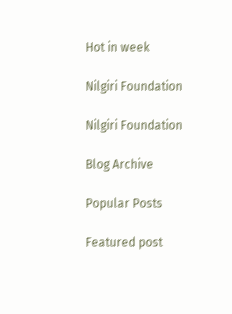Hot in week

Nilgiri Foundation

Nilgiri Foundation

Blog Archive

Popular Posts

Featured post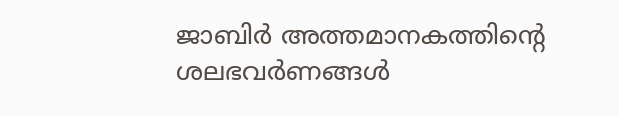ജാബിര്‍ അത്തമാനകത്തിന്‍റെ ശലഭവര്‍ണങ്ങള്‍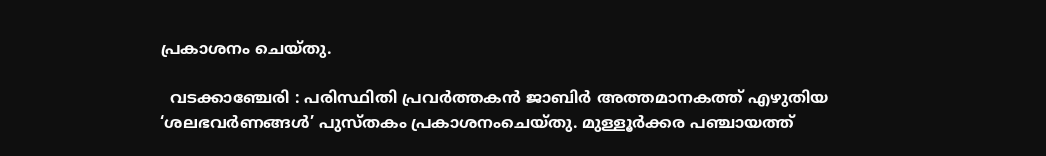പ്രകാശനം ചെയ്തു.

  വടക്കാഞ്ചേരി : പരിസ്ഥിതി പ്രവർത്തകൻ ജാബിർ അത്തമാനകത്ത് എഴുതിയ ‘ശലഭവർണങ്ങൾ’ പുസ്തകം പ്രകാശനംചെയ്തു. മുള്ളൂർക്കര പഞ്ചായത്ത്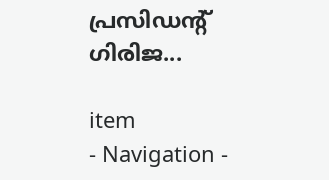പ്രസിഡന്റ് ഗിരിജ...

item
- Navigation -